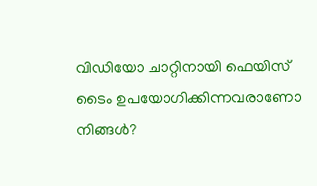വിഡിയോ ചാറ്റിനായി ഫെയിസ് ടൈം ഉപയോഗിക്കിന്നവരാണോ നിങ്ങൾ?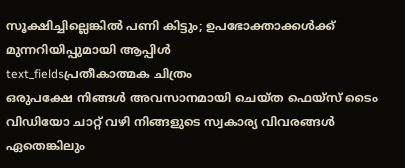സൂക്ഷിച്ചില്ലെങ്കിൽ പണി കിട്ടും; ഉപഭോക്താക്കൾക്ക് മുന്നറിയിപ്പുമായി ആപ്പിൾ
text_fieldsപ്രതീകാത്മക ചിത്രം
ഒരുപക്ഷേ നിങ്ങൾ അവസാനമായി ചെയ്ത ഫെയ്സ് ടൈം വിഡിയോ ചാറ്റ് വഴി നിങ്ങളുടെ സ്വകാര്യ വിവരങ്ങൾ ഏതെങ്കിലും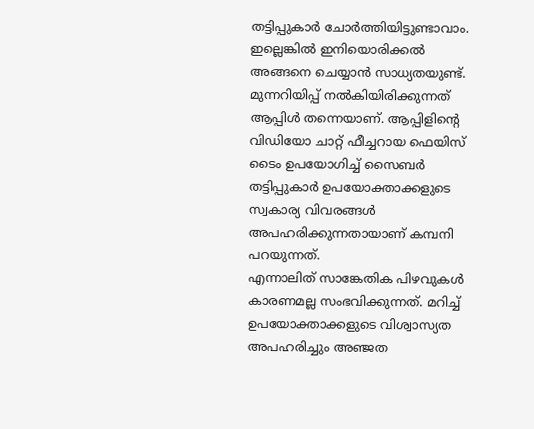തട്ടിപ്പുകാർ ചോർത്തിയിട്ടുണ്ടാവാം. ഇല്ലെങ്കിൽ ഇനിയൊരിക്കൽ അങ്ങനെ ചെയ്യാൻ സാധ്യതയുണ്ട്. മുന്നറിയിപ്പ് നൽകിയിരിക്കുന്നത് ആപ്പിൾ തന്നെയാണ്. ആപ്പിളിന്റെ വിഡിയോ ചാറ്റ് ഫീച്ചറായ ഫെയിസ് ടൈം ഉപയോഗിച്ച് സൈബർ തട്ടിപ്പുകാർ ഉപയോക്താക്കളുടെ സ്വകാര്യ വിവരങ്ങൾ അപഹരിക്കുന്നതായാണ് കമ്പനി പറയുന്നത്.
എന്നാലിത് സാങ്കേതിക പിഴവുകൾ കാരണമല്ല സംഭവിക്കുന്നത്. മറിച്ച് ഉപയോക്താക്കളുടെ വിശ്വാസ്യത അപഹരിച്ചും അഞ്ജത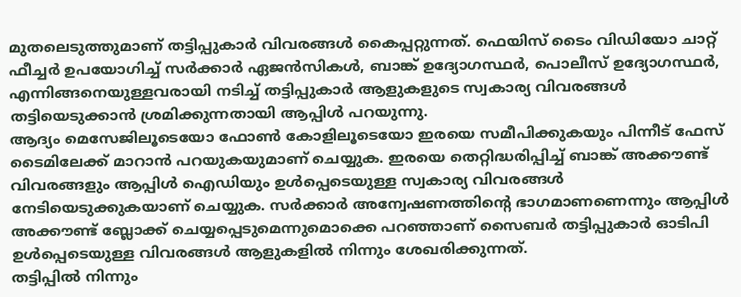മുതലെടുത്തുമാണ് തട്ടിപ്പുകാർ വിവരങ്ങൾ കൈപ്പറ്റുന്നത്. ഫെയിസ് ടൈം വിഡിയോ ചാറ്റ് ഫീച്ചർ ഉപയോഗിച്ച് സർക്കാർ ഏജൻസികൾ, ബാങ്ക് ഉദ്യോഗസ്ഥർ, പൊലീസ് ഉദ്യോഗസ്ഥർ, എന്നിങ്ങനെയുള്ളവരായി നടിച്ച് തട്ടിപ്പുകാർ ആളുകളുടെ സ്വകാര്യ വിവരങ്ങൾ തട്ടിയെടുക്കാൻ ശ്രമിക്കുന്നതായി ആപ്പിൾ പറയുന്നു.
ആദ്യം മെസേജിലൂടെയോ ഫോൺ കോളിലൂടെയോ ഇരയെ സമീപിക്കുകയും പിന്നീട് ഫേസ് ടൈമിലേക്ക് മാറാൻ പറയുകയുമാണ് ചെയ്യുക. ഇരയെ തെറ്റിദ്ധരിപ്പിച്ച് ബാങ്ക് അക്കൗണ്ട് വിവരങ്ങളും ആപ്പിൾ ഐഡിയും ഉൾപ്പെടെയുള്ള സ്വകാര്യ വിവരങ്ങൾ നേടിയെടുക്കുകയാണ് ചെയ്യുക. സർക്കാർ അന്വേഷണത്തിന്റെ ഭാഗമാണണെന്നും ആപ്പിൾ അക്കൗണ്ട് ബ്ലോക്ക് ചെയ്യപ്പെടുമെന്നുമൊക്കെ പറഞ്ഞാണ് സൈബർ തട്ടിപ്പുകാർ ഓടിപി ഉൾപ്പെടെയുള്ള വിവരങ്ങൾ ആളുകളിൽ നിന്നും ശേഖരിക്കുന്നത്.
തട്ടിപ്പിൽ നിന്നും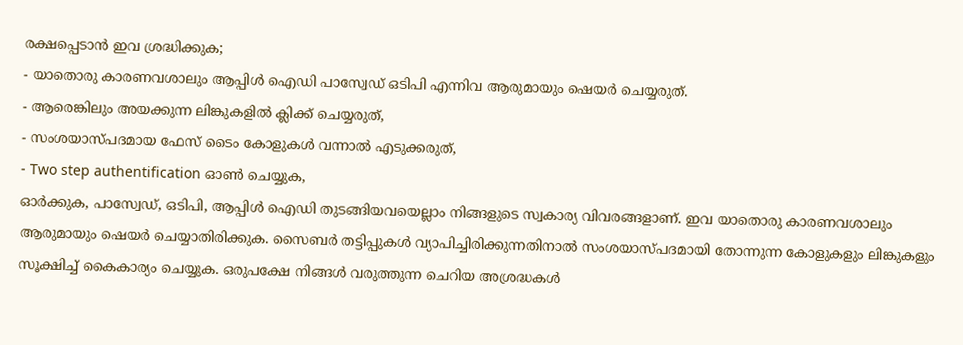രക്ഷപ്പെടാൻ ഇവ ശ്രദ്ധിക്കുക;
- യാതൊരു കാരണവശാലും ആപ്പിൾ ഐഡി പാസ്വേഡ് ഒടിപി എന്നിവ ആരുമായും ഷെയർ ചെയ്യരുത്.
- ആരെങ്കിലും അയക്കുന്ന ലിങ്കുകളിൽ ക്ലിക്ക് ചെയ്യരുത്,
- സംശയാസ്പദമായ ഫേസ് ടൈം കോളുകൾ വന്നാൽ എടുക്കരുത്,
- Two step authentification ഓൺ ചെയ്യുക,
ഓർക്കുക, പാസ്വേഡ്, ഒടിപി, ആപ്പിൾ ഐഡി തുടങ്ങിയവയെല്ലാം നിങ്ങളുടെ സ്വകാര്യ വിവരങ്ങളാണ്. ഇവ യാതൊരു കാരണവശാലും ആരുമായും ഷെയർ ചെയ്യാതിരിക്കുക. സൈബർ തട്ടിപ്പുകൾ വ്യാപിച്ചിരിക്കുന്നതിനാൽ സംശയാസ്പദമായി തോന്നുന്ന കോളുകളും ലിങ്കുകളും സൂക്ഷിച്ച് കൈകാര്യം ചെയ്യുക. ഒരുപക്ഷേ നിങ്ങൾ വരുത്തുന്ന ചെറിയ അശ്രദ്ധകൾ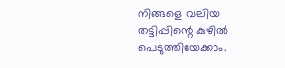നിങ്ങളെ വലിയ തട്ടിപ്പിന്റെ കുഴിൽ പെടുത്തിയേക്കാം.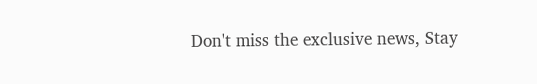Don't miss the exclusive news, Stay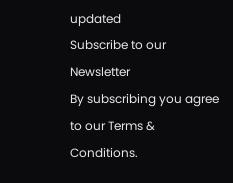updated
Subscribe to our Newsletter
By subscribing you agree to our Terms & Conditions.